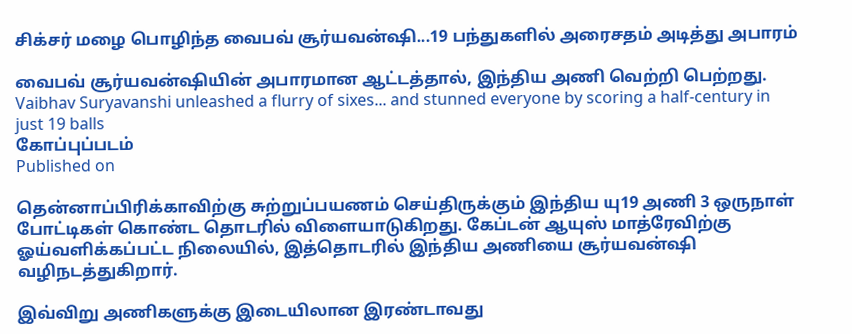சிக்சர் மழை பொழிந்த வைபவ் சூர்யவன்ஷி...19 பந்துகளில் அரைசதம் அடித்து அபாரம்

வைபவ் சூர்யவன்ஷியின் அபாரமான ஆட்டத்தால், இந்திய அணி வெற்றி பெற்றது.
Vaibhav Suryavanshi unleashed a flurry of sixes... and stunned everyone by scoring a half-century in just 19 balls
கோப்புப்படம்
Published on

தென்னாப்பிரிக்காவிற்கு சுற்றுப்பயணம் செய்திருக்கும் இந்திய யு19 அணி 3 ஒருநாள் போட்டிகள் கொண்ட தொடரில் விளையாடுகிறது. கேப்டன் ஆயுஸ் மாத்ரேவிற்கு ஓய்வளிக்கப்பட்ட நிலையில், இத்தொடரில் இந்திய அணியை சூர்யவன்ஷி வழிநடத்துகிறார்.

இவ்விறு அணிகளுக்கு இடையிலான இரண்டாவது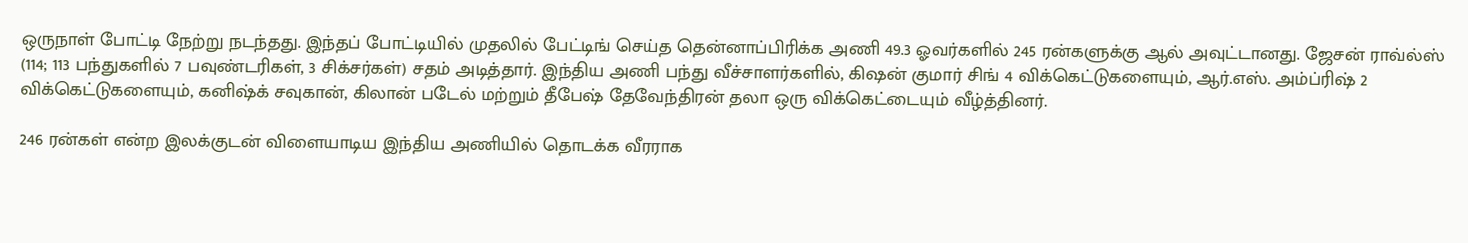ஒருநாள் போட்டி நேற்று நடந்தது. இந்தப் போட்டியில் முதலில் பேட்டிங் செய்த தென்னாப்பிரிக்க அணி 49.3 ஓவர்களில் 245 ரன்களுக்கு ஆல் அவுட்டானது. ஜேசன் ராவ்ல்ஸ் (114; 113 பந்துகளில் 7 பவுண்டரிகள், 3 சிக்சர்கள்) சதம் அடித்தார். இந்திய அணி பந்து வீச்சாளர்களில், கிஷன் குமார் சிங் 4 விக்கெட்டுகளையும், ஆர்.எஸ். அம்ப்ரிஷ் 2 விக்கெட்டுகளையும், கனிஷ்க் சவுகான், கிலான் படேல் மற்றும் தீபேஷ் தேவேந்திரன் தலா ஒரு விக்கெட்டையும் வீழ்த்தினர்.

246 ரன்கள் என்ற இலக்குடன் விளையாடிய இந்திய அணியில் தொடக்க வீரராக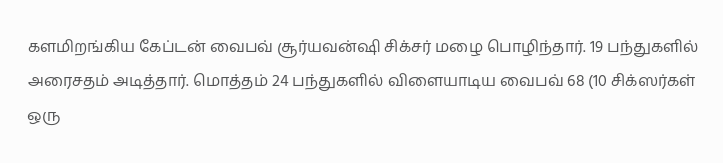களமிறங்கிய கேப்டன் வைபவ் சூர்யவன்ஷி சிக்சர் மழை பொழிந்தார். 19 பந்துகளில் அரைசதம் அடித்தார். மொத்தம் 24 பந்துகளில் விளையாடிய வைபவ் 68 (10 சிக்ஸர்கள் ஒரு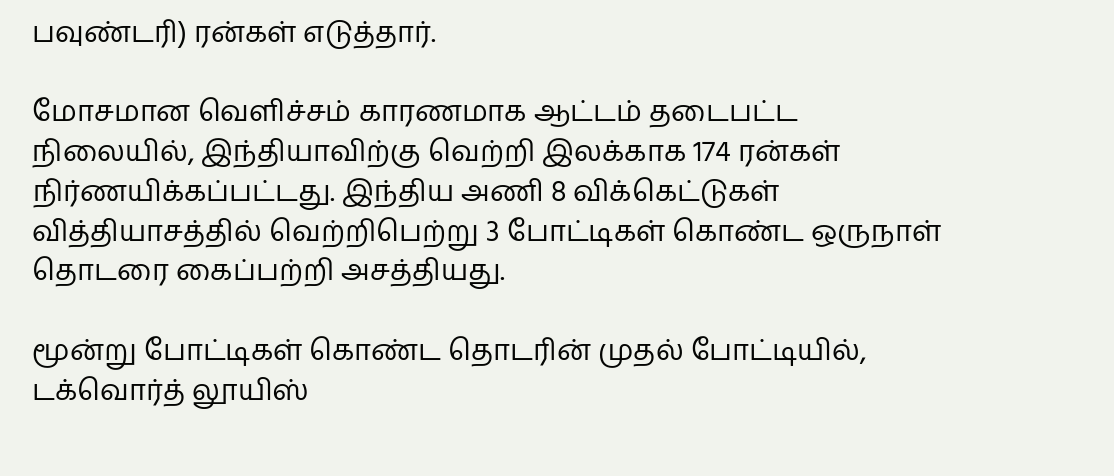பவுண்டரி) ரன்கள் எடுத்தார்.

மோசமான வெளிச்சம் காரணமாக ஆட்டம் தடைபட்ட நிலையில், இந்தியாவிற்கு வெற்றி இலக்காக 174 ரன்கள் நிர்ணயிக்கப்பட்டது. இந்திய அணி 8 விக்கெட்டுகள் வித்தியாசத்தில் வெற்றிபெற்று 3 போட்டிகள் கொண்ட ஒருநாள் தொடரை கைப்பற்றி அசத்தியது.

மூன்று போட்டிகள் கொண்ட தொடரின் முதல் போட்டியில், டக்வொர்த் லூயிஸ்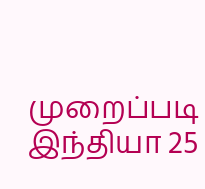முறைப்படி இந்தியா 25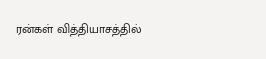ரன்கள் வித்தியாசத்தில்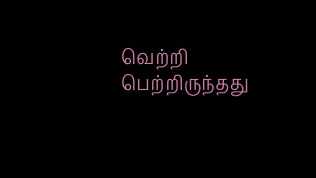வெற்றி பெற்றிருந்தது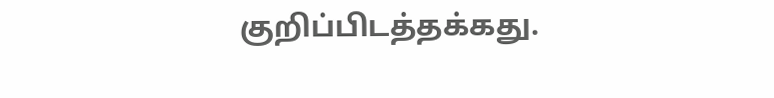குறிப்பிடத்தக்கது.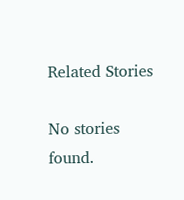Related Stories

No stories found.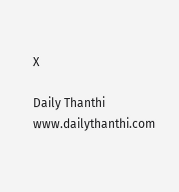X

Daily Thanthi
www.dailythanthi.com